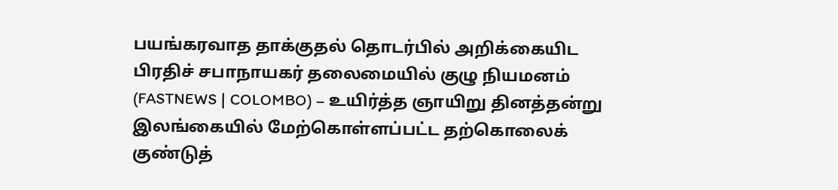பயங்கரவாத தாக்குதல் தொடர்பில் அறிக்கையிட பிரதிச் சபாநாயகர் தலைமையில் குழு நியமனம்
(FASTNEWS | COLOMBO) – உயிர்த்த ஞாயிறு தினத்தன்று இலங்கையில் மேற்கொள்ளப்பட்ட தற்கொலைக் குண்டுத்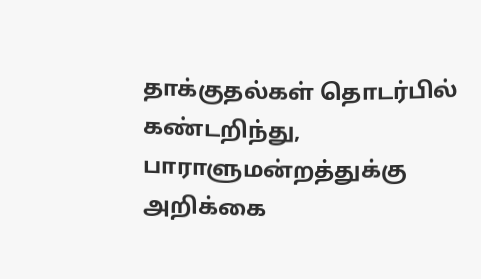தாக்குதல்கள் தொடர்பில் கண்டறிந்து, பாராளுமன்றத்துக்கு அறிக்கை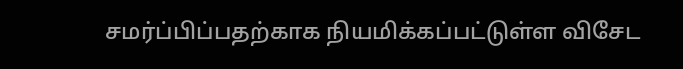சமர்ப்பிப்பதற்காக நியமிக்கப்பட்டுள்ள விசேட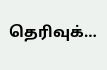தெரிவுக்…